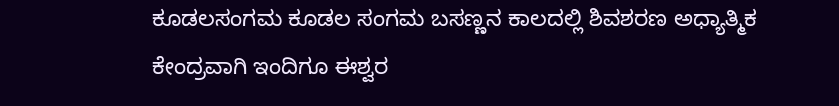ಕೂಡಲಸಂಗಮ ಕೂಡಲ ಸಂಗಮ ಬಸಣ್ಣನ ಕಾಲದಲ್ಲಿ ಶಿವಶರಣ ಅಧ್ಯಾತ್ಮಿಕ ಕೇಂದ್ರವಾಗಿ ಇಂದಿಗೂ ಈಶ್ವರ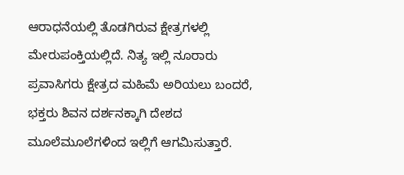ಆರಾಧನೆಯಲ್ಲಿ ತೊಡಗಿರುವ ಕ್ಷೇತ್ರಗಳಲ್ಲಿ ಮೇರುಪಂಕ್ತಿಯಲ್ಲಿದೆ. ನಿತ್ಯ ಇಲ್ಲಿ ನೂರಾರು ಪ್ರವಾಸಿಗರು ಕ್ಷೇತ್ರದ ಮಹಿಮೆ ಅರಿಯಲು ಬಂದರೆ, ಭಕ್ತರು ಶಿವನ ದರ್ಶನಕ್ಕಾಗಿ ದೇಶದ ಮೂಲೆಮೂಲೆಗಳಿಂದ ಇಲ್ಲಿಗೆ ಆಗಮಿಸುತ್ತಾರೆ.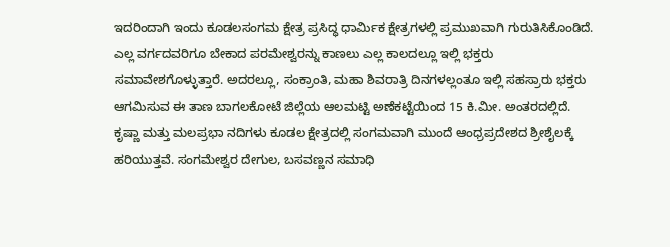ಇದರಿಂದಾಗಿ ಇಂದು ಕೂಡಲಸಂಗಮ ಕ್ಷೇತ್ರ ಪ್ರಸಿದ್ಧ ಧಾರ್ಮಿಕ ಕ್ಷೇತ್ರಗಳಲ್ಲಿ ಪ್ರಮುಖವಾಗಿ ಗುರುತಿಸಿಕೊಂಡಿದೆ. ಎಲ್ಲ ವರ್ಗದವರಿಗೂ ಬೇಕಾದ ಪರಮೇಶ್ವರನ್ನು ಕಾಣಲು ಎಲ್ಲ ಕಾಲದಲ್ಲೂ ಇಲ್ಲಿ ಭಕ್ತರು ಸಮಾವೇಶಗೊಳ್ಳುತ್ತಾರೆ. ಅದರಲ್ಲೂ, ಸಂಕ್ರಾಂತಿ, ಮಹಾ ಶಿವರಾತ್ರಿ ದಿನಗಳಲ್ಲಂತೂ ಇಲ್ಲಿ ಸಹಸ್ರಾರು ಭಕ್ತರು ಆಗಮಿಸುವ ಈ ತಾಣ ಬಾಗಲಕೋಟೆ ಜಿಲ್ಲೆಯ ಆಲಮಟ್ಟಿ ಅಣೆಕಟ್ಟೆಯಿಂದ 15 ಕಿ.ಮೀ. ಅಂತರದಲ್ಲಿದೆ. ಕೃಷ್ಣಾ ಮತ್ತು ಮಲಪ್ರಭಾ ನದಿಗಳು ಕೂಡಲ ಕ್ಷೇತ್ರದಲ್ಲಿ ಸಂಗಮವಾಗಿ ಮುಂದೆ ಆಂಧ್ರಪ್ರದೇಶದ ಶ್ರೀಶೈಲಕ್ಕೆ ಹರಿಯುತ್ತವೆ. ಸಂಗಮೇಶ್ವರ ದೇಗುಲ, ಬಸವಣ್ಣನ ಸಮಾಧಿ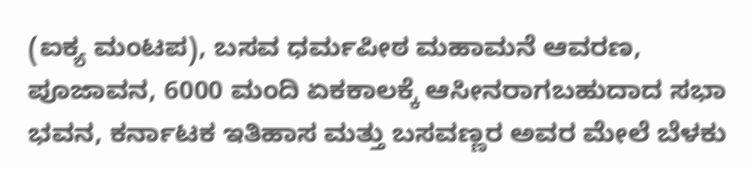(ಐಕ್ಯ ಮಂಟಪ), ಬಸವ ಧರ್ಮಪೀಠ ಮಹಾಮನೆ ಆವರಣ, ಪೂಜಾವನ, 6000 ಮಂದಿ ಏಕಕಾಲಕ್ಕೆ ಆಸೀನರಾಗಬಹುದಾದ ಸಭಾ ಭವನ, ಕರ್ನಾಟಕ ಇತಿಹಾಸ ಮತ್ತು ಬಸವಣ್ಣರ ಅವರ ಮೇಲೆ ಬೆಳಕು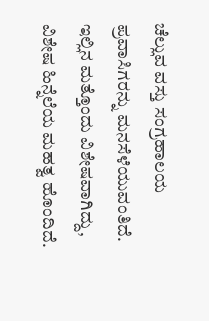ಚೆಲ್ಲುವ ವಸ್ತು ಸಂಗ್ರಹಾಲಯ ಪ್ರವಾಸಿಗರನ್ನು ಮನಸೆಳೆಯುವಂತಿದೆ. ಇಲ್ಲಿನ ಮತ್ತೊಂದು ವಿಶೇಷವಾಗಿದ್ದು, ವಿಶೇಷ ಹಿನ್ನೆಲೆಯ ಮಹತ್ವ ಹೊಂದಿದೆ.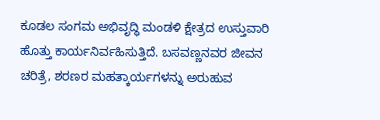ಕೂಡಲ ಸಂಗಮ ಅಭಿವೃದ್ಧಿ ಮಂಡಳಿ ಕ್ಷೇತ್ರದ ಉಸ್ತುವಾರಿ ಹೊತ್ತು ಕಾರ್ಯನಿರ್ವಹಿಸುತ್ತಿದೆ. ಬಸವಣ್ಣನವರ ಜೀವನ ಚರಿತ್ರೆ, ಶರಣರ ಮಹತ್ಕಾರ್ಯಗಳನ್ನು ಅರುಹುವ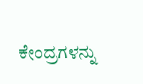ಕೇಂದ್ರಗಳನ್ನು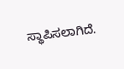ಸ್ಥಾಪಿಸಲಾಗಿದೆ.